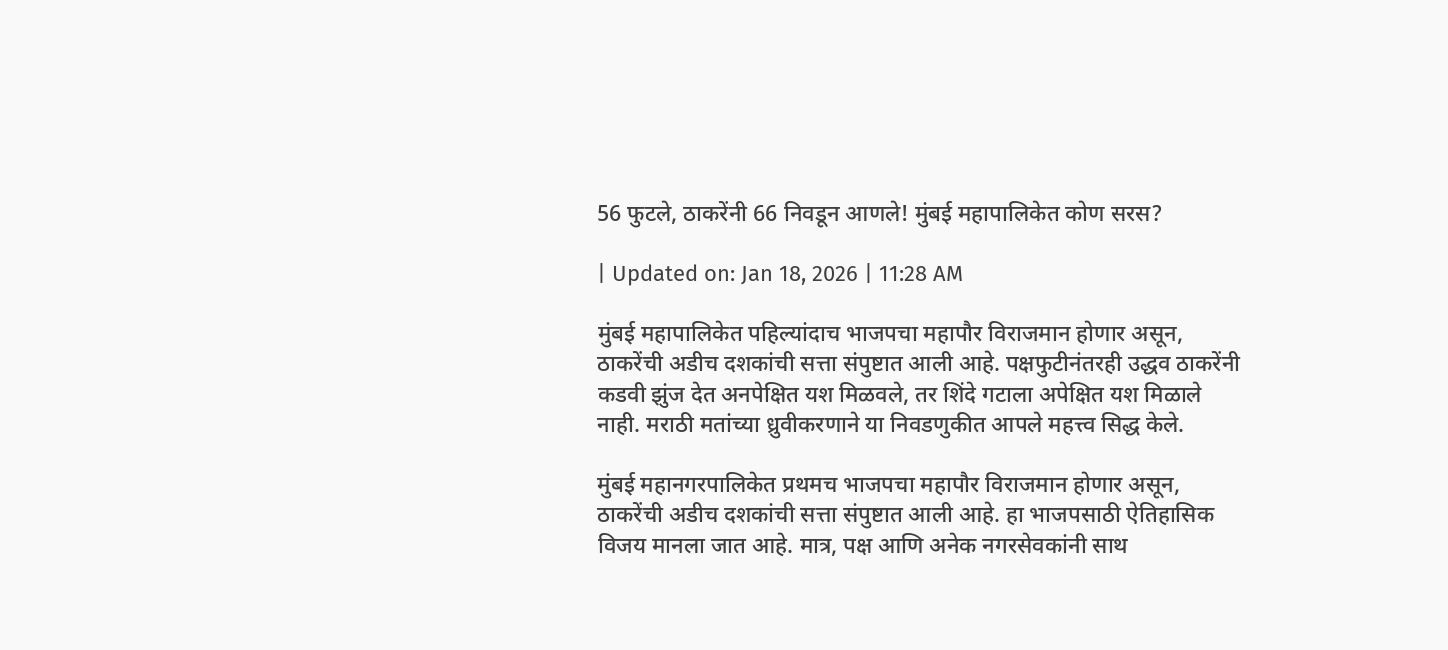56 फुटले, ठाकरेंनी 66 निवडून आणले! मुंबई महापालिकेत कोण सरस?

| Updated on: Jan 18, 2026 | 11:28 AM

मुंबई महापालिकेत पहिल्यांदाच भाजपचा महापौर विराजमान होणार असून, ठाकरेंची अडीच दशकांची सत्ता संपुष्टात आली आहे. पक्षफुटीनंतरही उद्धव ठाकरेंनी कडवी झुंज देत अनपेक्षित यश मिळवले, तर शिंदे गटाला अपेक्षित यश मिळाले नाही. मराठी मतांच्या ध्रुवीकरणाने या निवडणुकीत आपले महत्त्व सिद्ध केले.

मुंबई महानगरपालिकेत प्रथमच भाजपचा महापौर विराजमान होणार असून, ठाकरेंची अडीच दशकांची सत्ता संपुष्टात आली आहे. हा भाजपसाठी ऐतिहासिक विजय मानला जात आहे. मात्र, पक्ष आणि अनेक नगरसेवकांनी साथ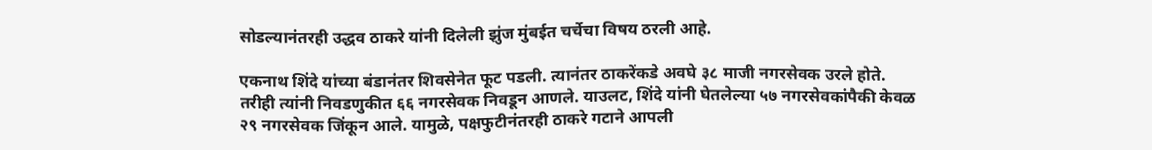सोडल्यानंतरही उद्धव ठाकरे यांनी दिलेली झुंज मुंबईत चर्चेचा विषय ठरली आहे.

एकनाथ शिंदे यांच्या बंडानंतर शिवसेनेत फूट पडली. त्यानंतर ठाकरेंकडे अवघे ३८ माजी नगरसेवक उरले होते. तरीही त्यांनी निवडणुकीत ६६ नगरसेवक निवडून आणले. याउलट, शिंदे यांनी घेतलेल्या ५७ नगरसेवकांपैकी केवळ २९ नगरसेवक जिंकून आले. यामुळे, पक्षफुटीनंतरही ठाकरे गटाने आपली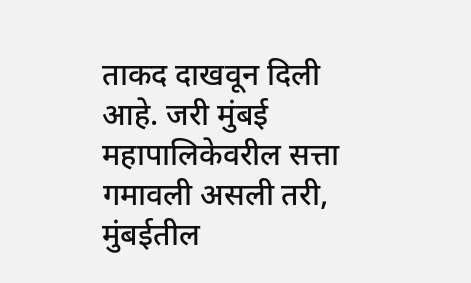ताकद दाखवून दिली आहे. जरी मुंबई महापालिकेवरील सत्ता गमावली असली तरी, मुंबईतील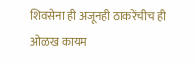शिवसेना ही अजूनही ठाकरेंचीच ही ओळख कायम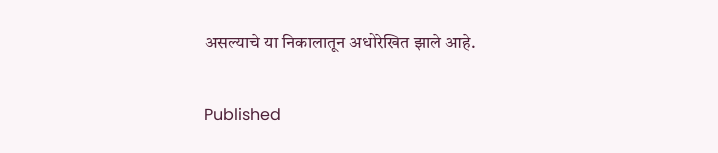असल्याचे या निकालातून अधोरेखित झाले आहे.

Published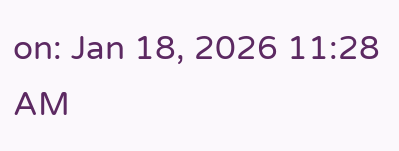on: Jan 18, 2026 11:28 AM